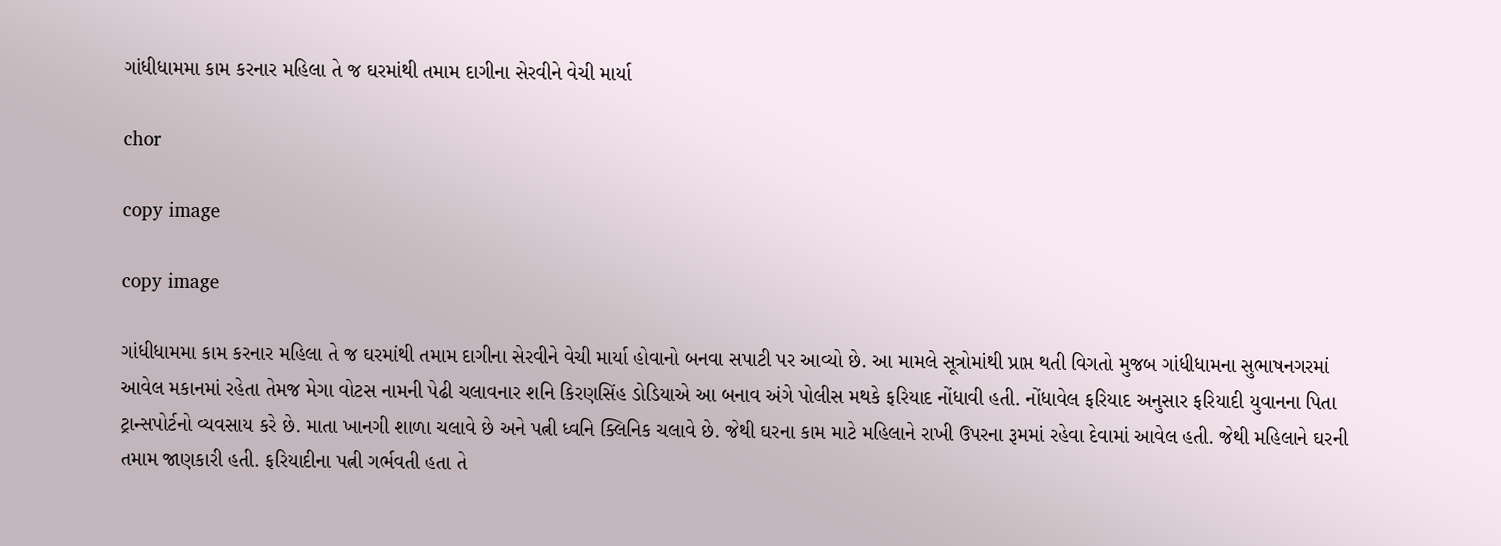ગાંધીધામમા કામ કરનાર મહિલા તે જ ઘરમાંથી તમામ દાગીના સેરવીને વેચી માર્યા

chor

copy image

copy image

ગાંધીધામમા કામ કરનાર મહિલા તે જ ઘરમાંથી તમામ દાગીના સેરવીને વેચી માર્યા હોવાનો બનવા સપાટી પર આવ્યો છે. આ મામલે સૂત્રોમાંથી પ્રાપ્ત થતી વિગતો મુજબ ગાંધીધામના સુભાષનગરમાં આવેલ મકાનમાં રહેતા તેમજ મેગા વોટસ નામની પેઢી ચલાવનાર શનિ કિરણસિંહ ડોડિયાએ આ બનાવ અંગે પોલીસ મથકે ફરિયાદ નોંધાવી હતી. નોંધાવેલ ફરિયાદ અનુસાર ફરિયાદી યુવાનના પિતા ટ્રાન્સપોર્ટનો વ્યવસાય કરે છે. માતા ખાનગી શાળા ચલાવે છે અને પત્ની ધ્વનિ ક્લિનિક ચલાવે છે. જેથી ઘરના કામ માટે મહિલાને રાખી ઉપરના રૂમમાં રહેવા દેવામાં આવેલ હતી. જેથી મહિલાને ઘરની તમામ જાણકારી હતી. ફરિયાદીના પત્ની ગર્ભવતી હતા તે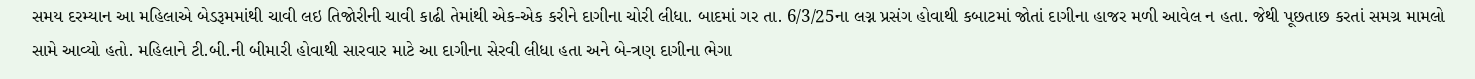સમય દરમ્યાન આ મહિલાએ બેડરૂમમાંથી ચાવી લઇ તિજોરીની ચાવી કાઢી તેમાંથી એક-એક કરીને દાગીના ચોરી લીધા. બાદમાં ગર તા. 6/3/25ના લગ્ન પ્રસંગ હોવાથી કબાટમાં જોતાં દાગીના હાજર મળી આવેલ ન હતા. જેથી પૂછતાછ કરતાં સમગ્ર મામલો સામે આવ્યો હતો. મહિલાને ટી.બી.ની બીમારી હોવાથી સારવાર માટે આ દાગીના સેરવી લીધા હતા અને બે-ત્રણ દાગીના ભેગા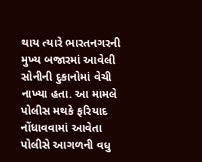થાય ત્યારે ભારતનગરની મુખ્ય બજારમાં આવેલી સોનીની દુકાનોમાં વેચી નાખ્યા હતા. આ મામલે પોલીસ મથકે ફરિયાદ નોંધાવવામાં આવેતા પોલીસે આગળની વધુ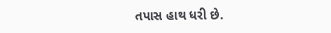તપાસ હાથ ધરી છે.